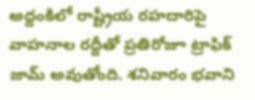అద్దంకిలో రాష్ట్రీయ రహదారిపై వాహనాల రద్దీతో ప్రతిరోజూ ట్రాఫిక్ జామ్ అవుతోంది. శనివారం భవాని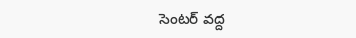సెంటర్ వద్ద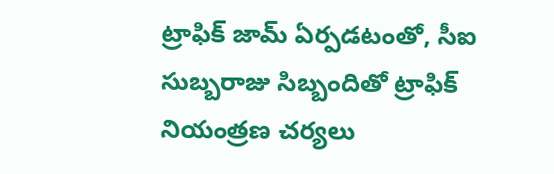ట్రాఫిక్ జామ్ ఏర్పడటంతో, సీఐ సుబ్బరాజు సిబ్బందితో ట్రాఫిక్ నియంత్రణ చర్యలు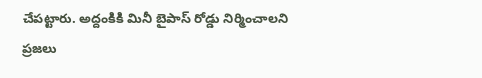చేపట్టారు. అద్దంకికి మినీ బైపాస్ రోడ్డు నిర్మించాలని ప్రజలు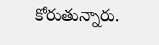కోరుతున్నారు.